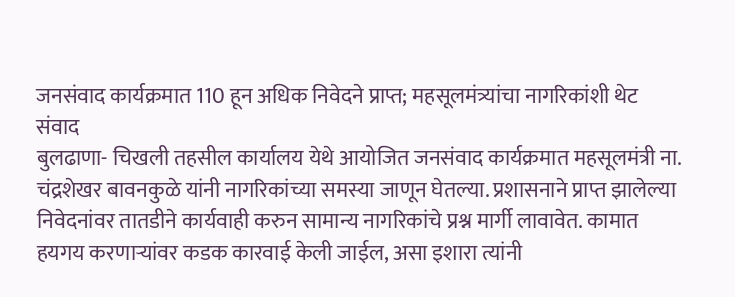जनसंवाद कार्यक्रमात 110 हून अधिक निवेदने प्राप्त; महसूलमंत्र्यांचा नागरिकांशी थेट संवाद
बुलढाणा- चिखली तहसील कार्यालय येथे आयोजित जनसंवाद कार्यक्रमात महसूलमंत्री ना. चंद्रशेखर बावनकुळे यांनी नागरिकांच्या समस्या जाणून घेतल्या. प्रशासनाने प्राप्त झालेल्या निवेदनांवर तातडीने कार्यवाही करुन सामान्य नागरिकांचे प्रश्न मार्गी लावावेत. कामात हयगय करणाऱ्यांवर कडक कारवाई केली जाईल, असा इशारा त्यांनी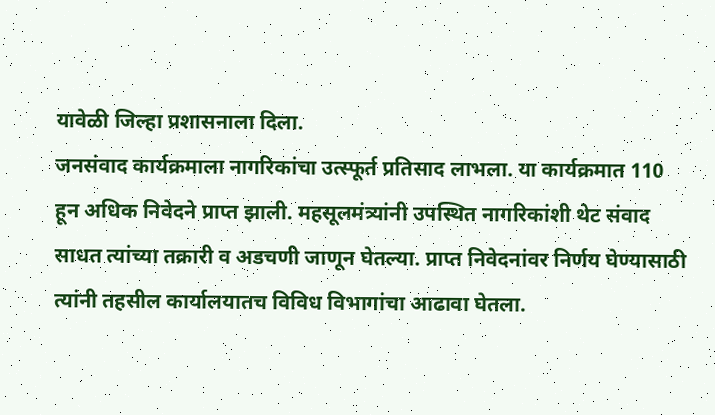यावेळी जिल्हा प्रशासनाला दिला.
जनसंवाद कार्यक्रमाला नागरिकांचा उत्स्फूर्त प्रतिसाद लाभला. या कार्यक्रमात 110 हून अधिक निवेदने प्राप्त झाली. महसूलमंत्र्यांनी उपस्थित नागरिकांशी थेट संवाद साधत त्यांच्या तक्रारी व अडचणी जाणून घेतल्या. प्राप्त निवेदनांवर निर्णय घेण्यासाठी त्यांनी तहसील कार्यालयातच विविध विभागांचा आढावा घेतला.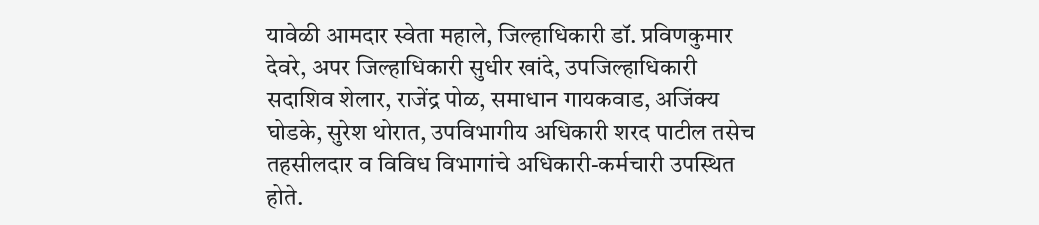यावेळी आमदार स्वेता महाले, जिल्हाधिकारी डॉ. प्रविणकुमार देवरे, अपर जिल्हाधिकारी सुधीर खांदे, उपजिल्हाधिकारी सदाशिव शेलार, राजेंद्र पोळ, समाधान गायकवाड, अजिंक्य घोडके, सुरेश थोरात, उपविभागीय अधिकारी शरद पाटील तसेच तहसीलदार व विविध विभागांचे अधिकारी-कर्मचारी उपस्थित होते.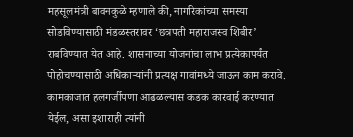महसूलमंत्री बावनकुळे म्हणाले की, नागरिकांच्या समस्या सोडविण्यासाठी मंडळस्तरावर ‘छत्रपती महाराजस्व शिबीर’ राबविण्यात येत आहे. शासनाच्या योजनांचा लाभ प्रत्येकापर्यंत पोहोचण्यासाठी अधिकाऱ्यांनी प्रत्यक्ष गावांमध्ये जाऊन काम करावे. कामकाजात हलगर्जीपणा आढळल्यास कडक कारवाई करण्यात येईल, असा इशाराही त्यांनी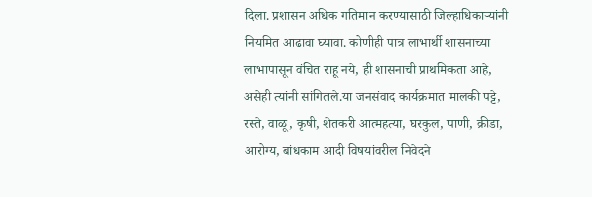दिला. प्रशासन अधिक गतिमान करण्यासाठी जिल्हाधिकाऱ्यांनी नियमित आढावा घ्यावा. कोणीही पात्र लाभार्थी शासनाच्या लाभापासून वंचित राहू नये, ही शासनाची प्राथमिकता आहे, असेही त्यांनी सांगितले.या जनसंवाद कार्यक्रमात मालकी पट्टे, रस्ते, वाळू, कृषी, शेतकरी आत्महत्या, घरकुल, पाणी, क्रीडा, आरोग्य, बांधकाम आदी विषयांवरील निवेदने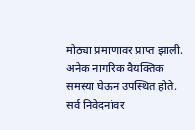मोठ्या प्रमाणावर प्राप्त झाली. अनेक नागरिक वैयक्तिक समस्या घेऊन उपस्थित होते. सर्व निवेदनांवर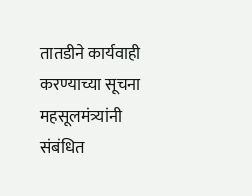तातडीने कार्यवाही करण्याच्या सूचना महसूलमंत्र्यांनी संबंधित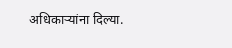अधिकाऱ्यांना दिल्या.